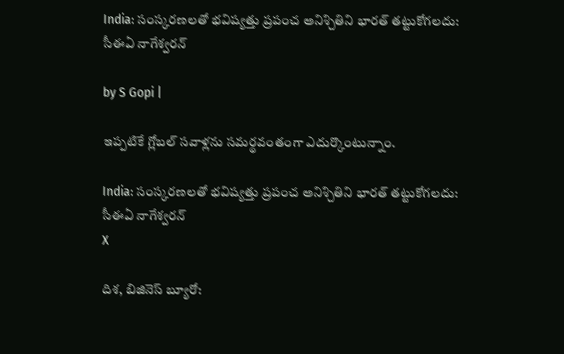India: సంస్కరణలతో భవిష్యత్తు ప్రపంచ అనిశ్చితిని భారత్ తట్టుకోగలదు: సీఈఏ నాగేశ్వరన్

by S Gopi |

ఇప్పటికే గ్లోబల్ సవాళ్లను సమర్థవంతంగా ఎదుర్కొంటున్నాం.

India: సంస్కరణలతో భవిష్యత్తు ప్రపంచ అనిశ్చితిని భారత్ తట్టుకోగలదు: సీఈఏ నాగేశ్వరన్
X

దిశ, బిజినెస్ బ్యూరో: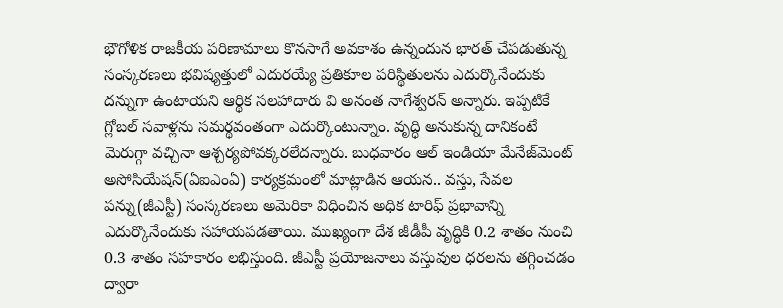భౌగోళిక రాజకీయ పరిణామాలు కొనసాగే అవకాశం ఉన్నందున భారత్ చేపడుతున్న సంస్కరణలు భవిష్యత్తులో ఎదురయ్యే ప్రతికూల పరిస్థితులను ఎదుర్కొనేందుకు దన్నుగా ఉంటాయని ఆర్థిక సలహాదారు వి అనంత నాగేశ్వరన్ అన్నారు. ఇప్పటికే గ్లోబల్ సవాళ్లను సమర్థవంతంగా ఎదుర్కొంటున్నాం. వృద్ధి అనుకున్న దానికంటే మెరుగ్గా వచ్చినా ఆశ్చర్యపోవక్కరలేదన్నారు. బుధవారం ఆల్ ఇండియా మేనేజ్‌మెంట్ అసోసియేషన్(ఏఐఎంఏ) కార్యక్రమంలో మాట్లాడిన ఆయన.. వస్తు, సేవల పన్ను(జీఎస్టీ) సంస్కరణలు అమెరికా విధించిన అధిక టారిఫ్ ప్రభావాన్ని ఎదుర్కొనేందుకు సహాయపడతాయి. ముఖ్యంగా దేశ జీడీపీ వృద్ధికి 0.2 శాతం నుంచి 0.3 శాతం సహకారం లభిస్తుంది. జీఎస్టీ ప్రయోజనాలు వస్తువుల ధరలను తగ్గించడం ద్వారా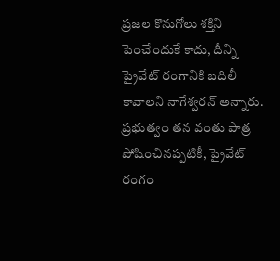ప్రజల కొనుగోలు శక్తిని పెంచేందుకే కాదు, దీన్ని ప్రైవేట్ రంగానికి బదిలీ కావాలని నాగేశ్వరన్ అన్నారు. ప్రభుత్వం తన వంతు పాత్ర పోషించినప్పటికీ, ప్రైవేట్ రంగం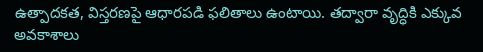ఉత్పాదకత, విస్తరణపై ఆధారపడి ఫలితాలు ఉంటాయి. తద్వారా వృద్ధికి ఎక్కువ అవకాశాలు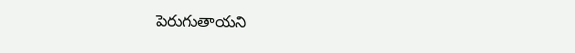పెరుగుతాయని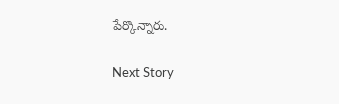పేర్కొన్నారు.

Next Story